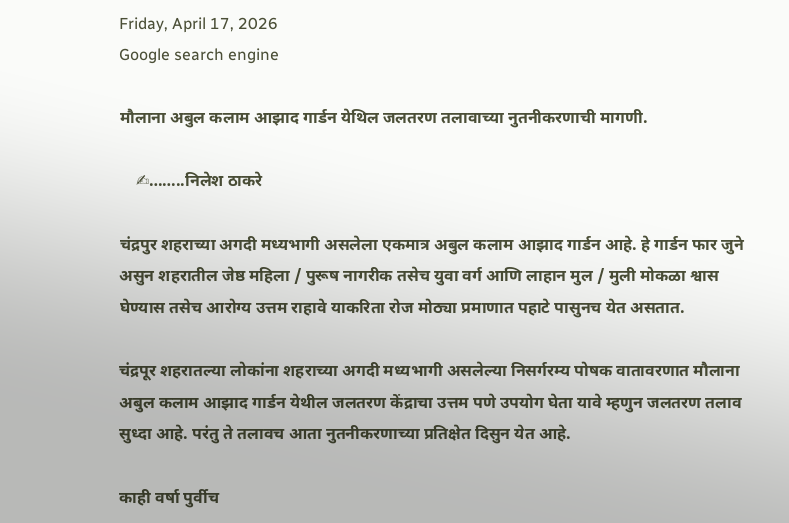Friday, April 17, 2026
Google search engine

मौलाना अबुल कलाम आझाद गार्डन येथिल जलतरण तलावाच्या नुतनीकरणाची मागणी.

    ✍……..निलेश ठाकरे

चंद्रपुर शहराच्या अगदी मध्यभागी असलेला एकमात्र अबुल कलाम आझाद गार्डन आहे. हे गार्डन फार जुने असुन शहरातील जेष्ठ महिला / पुरूष नागरीक तसेच युवा वर्ग आणि लाहान मुल / मुली मोकळा श्वास घेण्यास तसेच आरोग्य उत्तम राहावे याकरिता रोज मोठ्या प्रमाणात पहाटे पासुनच येत असतात.

चंद्रपूर शहरातल्या लोकांना शहराच्या अगदी मध्यभागी असलेल्या निसर्गरम्य पोषक वातावरणात मौलाना अबुल कलाम आझाद गार्डन येथील जलतरण केंद्राचा उत्तम पणे उपयोग घेता यावे म्हणुन जलतरण तलाव सुध्दा आहे. परंतु ते तलावच आता नुतनीकरणाच्या प्रतिक्षेत दिसुन येत आहे.

काही वर्षा पुर्वीच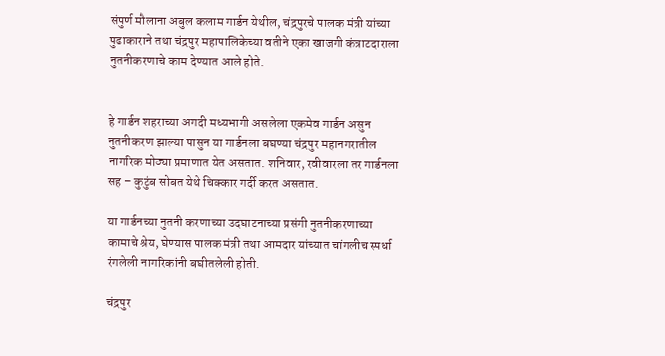संपुर्ण मौलाना अबुल कलाम गार्डन येथील, चंद्रपुरचे पालक मंत्री यांच्या पुढाकाराने तथा चंद्रपुर महापालिकेच्या वतीने एका खाजगी कंत्राटदाराला नुतनीकरणाचे काम देण्यात आले होते.


हे गार्डन शहराच्या अगदी मध्यभागी असलेला एकमेव गार्डन असुन नुतनीकरण झाल्या पासुन या गार्डनला बघण्या चंद्रपुर महानगरातील नागरिक मोठ्या प्रमाणात येत असतात. शनिवार, रवीवारला तर गार्डनला सह – कुटुंब सोबत येथे चिक्कार गर्दी करत असतात.

या गार्डनच्या नुतनी करणाच्या उदघाटनाच्या प्रसंगी नुतनीकरणाच्या कामाचे श्रेय, घेण्यास पालक मंत्री तथा आमदार यांच्यात चांगलीच स्पर्धा रंगलेली नागरिकांनी बघीतलेली होती.

चंद्रपुर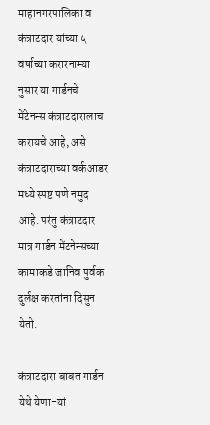माहानगरपालिका व कंत्राटदार यांच्या ५ वर्षाच्या करारनाम्या नुसार या गार्डनचे मेंटेनन्स कंत्राटदारालाच करायचे आहे, असे कंत्राटदाराच्या वर्कआडर मध्ये स्पष्ट पणे नमुद आहे. परंतु कंत्राटदार मात्र गार्डन मेंटनेन्सच्या कामाकडे जानिव पुर्वक दुर्लक्ष करतांना दिसुन येतो.

कंत्राटदारा बाबत गार्डन येथे येणा-यां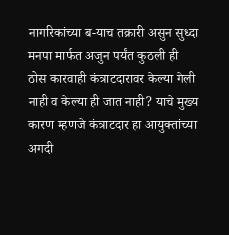नागरिकांच्या ब-याच तक्रारी असुन सुध्दा मनपा मार्फत अजुन पर्यंत कुठली ही ठोस कारवाही कंत्राटदारावर केल्या गेली नाही व केल्या ही जात नाही? याचे मुख्य कारण म्हणजे कंत्राटदार हा आयुक्तांच्या अगदी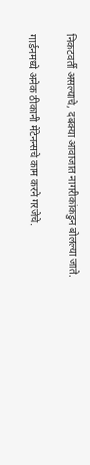निकटवर्ती असल्याचे, दबक्या आवाजात नागरीकांकडुन बोलल्या जाते.

गार्डनमध्ये अनेक ठीकानी मेंटेनन्सचे काम करने गरजेचे.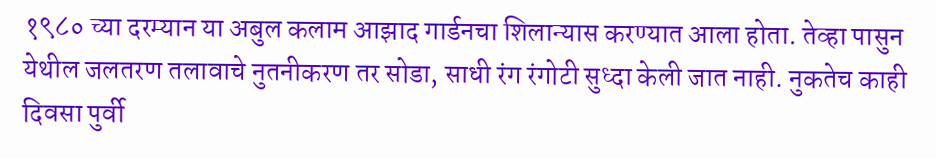१९८० च्या दरम्यान या अबुल कलाम आझाद गार्डनचा शिलान्यास करण्यात आला होता. तेव्हा पासुन येथील जलतरण तलावाचे नुतनीकरण तर सोडा, साधी रंग रंगोटी सुध्दा केली जात नाही. नुकतेच काही दिवसा पुर्वी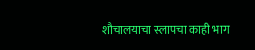शौचालयाचा स्लापचा काही भाग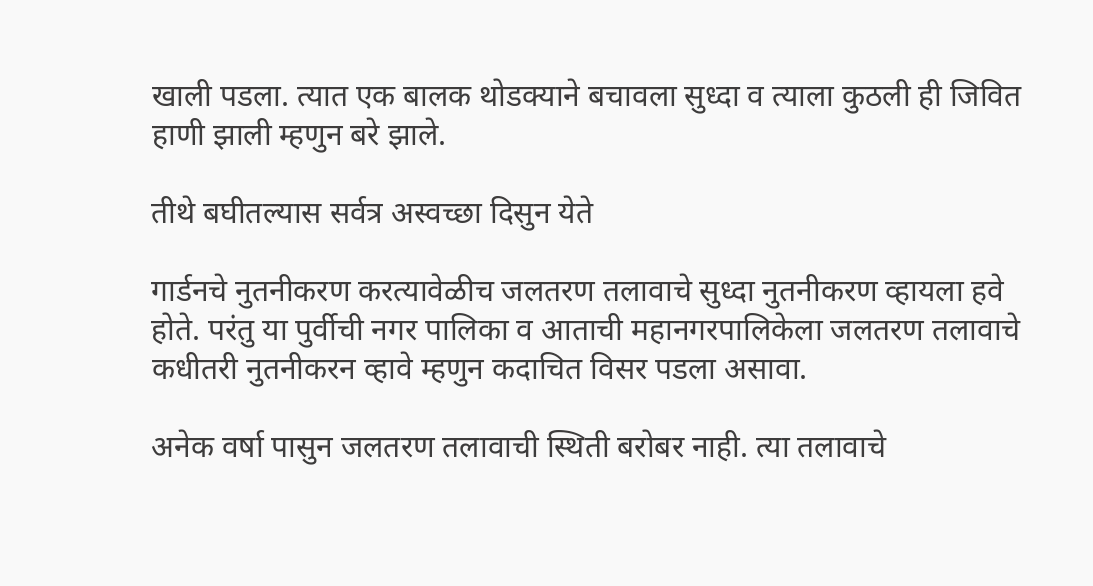खाली पडला. त्यात एक बालक थोडक्याने बचावला सुध्दा व त्याला कुठली ही जिवित हाणी झाली म्हणुन बरे झाले.

तीथे बघीतल्यास सर्वत्र अस्वच्छा दिसुन येते

गार्डनचे नुतनीकरण करत्यावेळीच जलतरण तलावाचे सुध्दा नुतनीकरण व्हायला हवे होते. परंतु या पुर्वीची नगर पालिका व आताची महानगरपालिकेला जलतरण तलावाचे कधीतरी नुतनीकरन व्हावे म्हणुन कदाचित विसर पडला असावा.

अनेक वर्षा पासुन जलतरण तलावाची स्थिती बरोबर नाही. त्या तलावाचे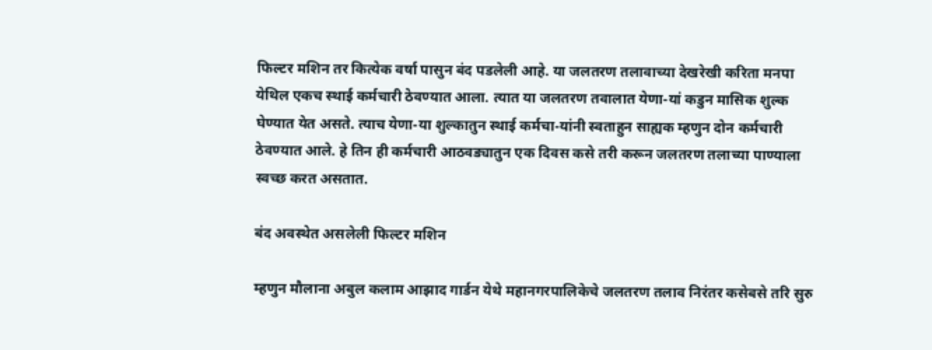फिल्टर मशिन तर कित्येक वर्षा पासुन बंद पडलेली आहे. या जलतरण तलावाच्या देखरेखी करिता मनपा येथिल एकच स्थाई कर्मचारी ठेवण्यात आला. त्यात या जलतरण तवालात येणा-यां कडुन मासिक शुल्क घेण्यात येत असते. त्याच येणा-या शुल्कातुन स्थाई कर्मचा-यांनी स्वताहुन साह्यक म्हणुन दोन कर्मचारी ठेवण्यात आले. हे तिन ही कर्मचारी आठवड्यातुन एक दिवस कसे तरी करून जलतरण तलाच्या पाण्याला स्वच्छ करत असतात.

बंद अवस्थेत असलेली फिल्टर मशिन

म्हणुन मौलाना अबुल कलाम आझाद गार्डन येथे महानगरपालिकेचे जलतरण तलाव निरंतर कसेबसे तरि सुरु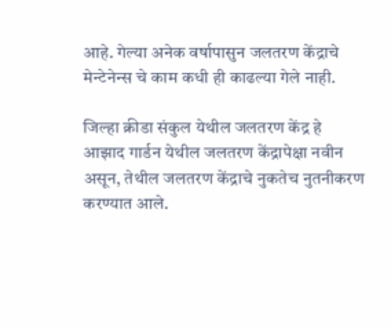आहे. गेल्या अनेक वर्षापासुन जलतरण केंद्राचे मेन्टेनेन्स चे काम कधी ही काढल्या गेले नाही.

जिल्हा क्रीडा संकुल येथील जलतरण केंद्र हे आझाद गार्डन येथील जलतरण केंद्रापेक्षा नवीन असून, तेथील जलतरण केंद्राचे नुकतेच नुतनीकरण करण्यात आले.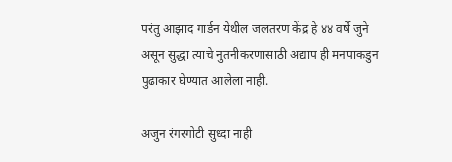परंतु आझाद गार्डन येथील जलतरण केंद्र हे ४४ वर्षे जुने असून सुद्धा त्याचे नुतनीकरणासाठी अद्याप ही मनपाकडुन पुढाकार घेण्यात आलेला नाही.

अजुन रंगरगोटी सुध्दा नाही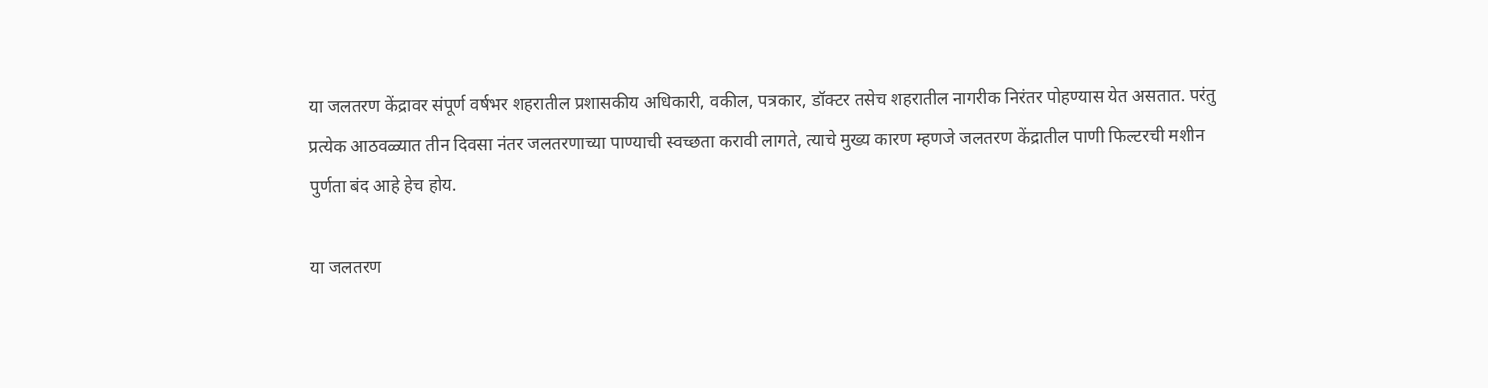या जलतरण केंद्रावर संपूर्ण वर्षभर शहरातील प्रशासकीय अधिकारी, वकील, पत्रकार, डॉक्टर तसेच शहरातील नागरीक निरंतर पोहण्यास येत असतात. परंतु प्रत्येक आठवळ्यात तीन दिवसा नंतर जलतरणाच्या पाण्याची स्वच्छता करावी लागते, त्याचे मुख्य कारण म्हणजे जलतरण केंद्रातील पाणी फिल्टरची मशीन पुर्णता बंद आहे हेच होय.

या जलतरण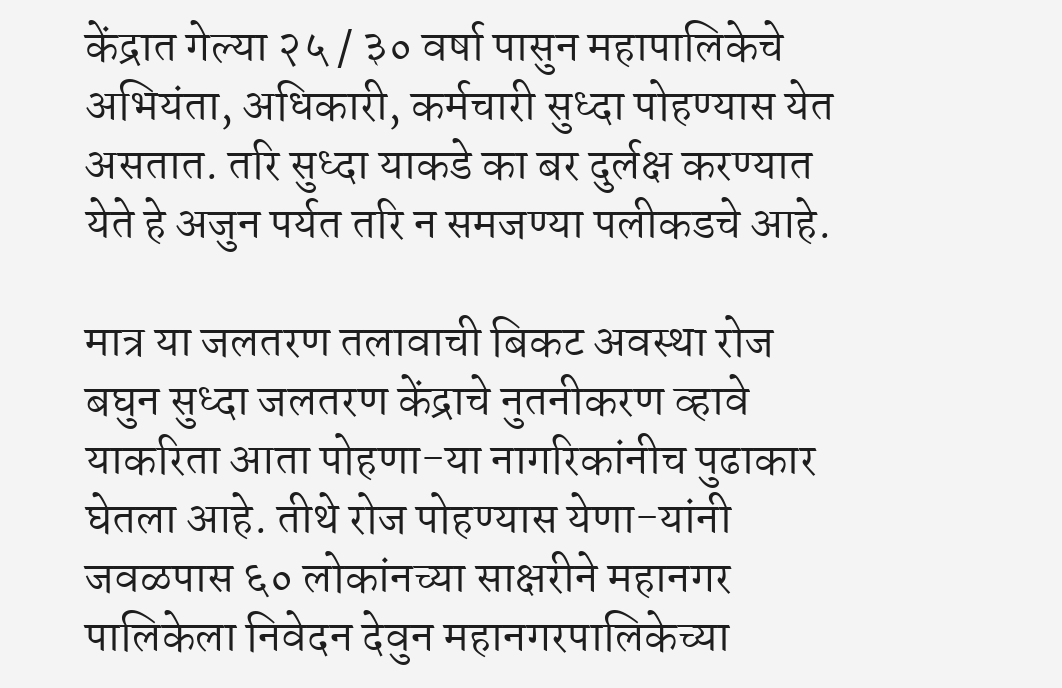केंद्रात गेल्या २५ / ३० वर्षा पासुन महापालिकेचे अभियंता, अधिकारी, कर्मचारी सुध्दा पोहण्यास येत असतात. तरि सुध्दा याकडे का बर दुर्लक्ष करण्यात येते हे अजुन पर्यत तरि न समजण्या पलीकडचे आहे.

मात्र या जलतरण तलावाची बिकट अवस्था रोज बघुन सुध्दा जलतरण केंद्राचे नुतनीकरण व्हावे याकरिता आता पोहणा-या नागरिकांनीच पुढाकार घेतला आहे. तीथे रोज पोहण्यास येणा-यांनी जवळपास ६० लोकांनच्या साक्षरीने महानगर पालिकेला निवेदन देवुन महानगरपालिकेच्या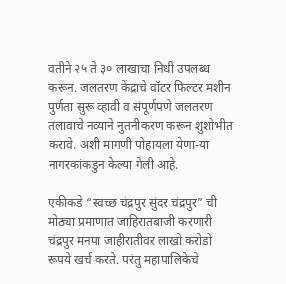वतीने २५ ते ३० लाखाचा निधी उपलब्ध करून. जलतरण केंद्राचे वॉटर फिल्टर मशीन पुर्णता सुरू व्हावी व संपूर्णपणे जलतरण तलावाचे नव्याने नुतनीकरण करून शुशोभीत करावे. अशी मागणी पोहायला येणा-या नागरकांकडुन केल्या गेली आहे.

एकीकडे “स्वच्छ चंद्रपुर सुंदर चंद्रपुर” ची मोठ्या प्रमाणात जाहिरातबाजी करणारी चंद्रपुर मनपा जाहीरातीवर लाखो करोडो रूपये खर्च करते. परंतु महापालिकेचे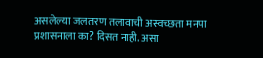असलेल्या जलतरण तलावाची अस्वच्छता मनपा प्रशासनाला का? दिसत नाही. असा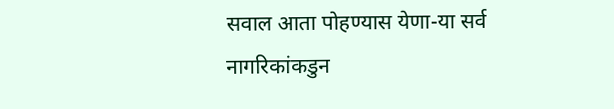सवाल आता पोहण्यास येणा-या सर्व नागरिकांकडुन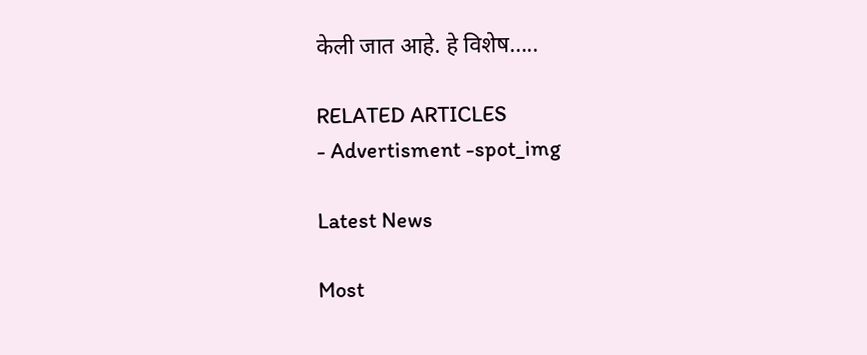केली जात आहे. हे विशेष…..

RELATED ARTICLES
- Advertisment -spot_img

Latest News

Most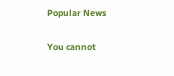Popular News

You cannot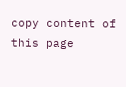copy content of this page